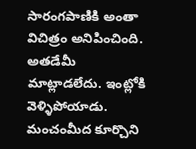సారంగపాణికి అంతా విచిత్రం అనిపించింది. అతడేమీ మాట్లాడలేదు. ఇంట్లోకి వెళ్ళిపోయాడు. మంచంమీద కూర్చొని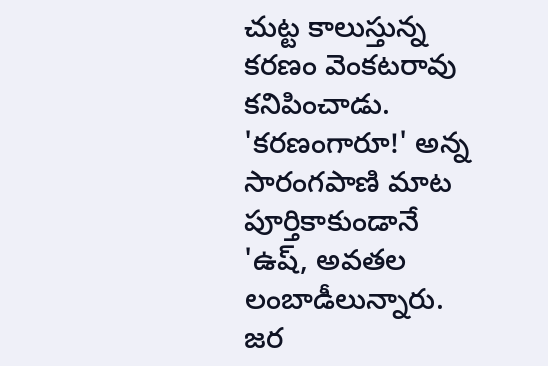చుట్ట కాలుస్తున్న కరణం వెంకటరావు కనిపించాడు. 'కరణంగారూ!' అన్న సారంగపాణి మాట పూర్తికాకుండానే 'ఉష్, అవతల లంబాడీలున్నారు. జర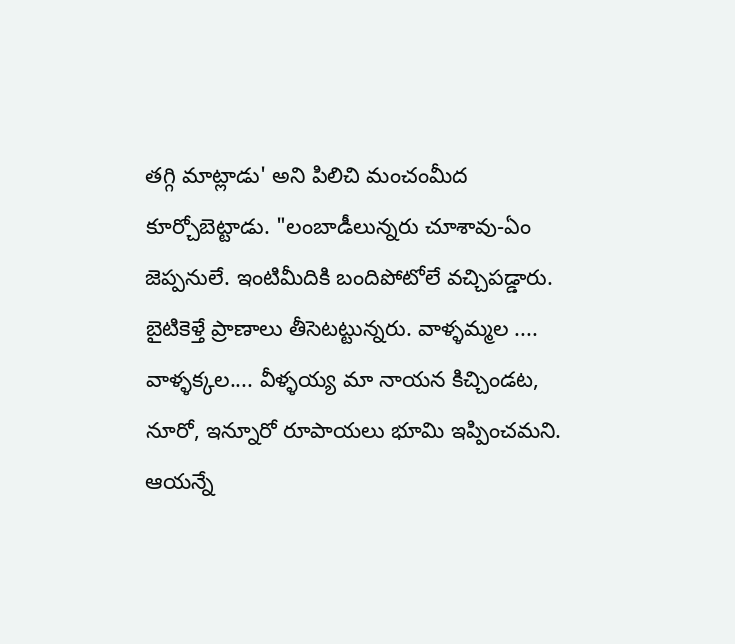తగ్గి మాట్లాడు' అని పిలిచి మంచంమీద కూర్చోబెట్టాడు. "లంబాడీలున్నరు చూశావు-ఏం జెప్పనులే. ఇంటిమీదికి బందిపోటోలే వచ్చిపడ్డారు. బైటికెళ్తే ప్రాణాలు తీసెటట్టున్నరు. వాళ్ళమ్మల .... వాళ్ళక్కల.... వీళ్ళయ్య మా నాయన కిచ్చిండట, నూరో, ఇన్నూరో రూపాయలు భూమి ఇప్పించమని. ఆయన్నే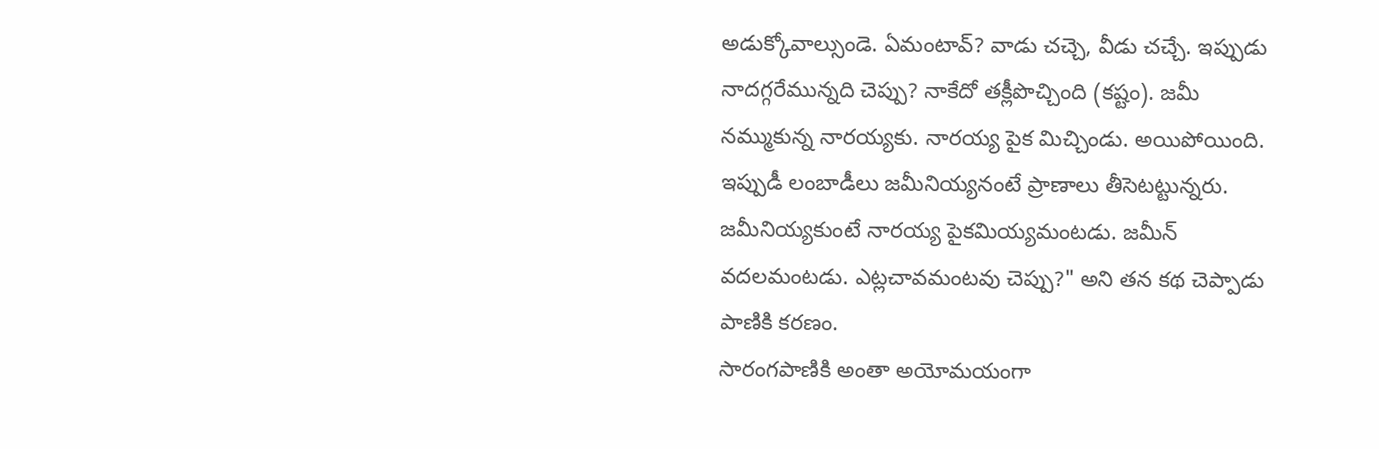అడుక్కోవాల్సుండె. ఏమంటావ్? వాడు చచ్చె, వీడు చచ్చే. ఇప్పుడు నాదగ్గరేమున్నది చెప్పు? నాకేదో తక్లీపొచ్చింది (కష్టం). జమీ నమ్ముకున్న నారయ్యకు. నారయ్య పైక మిచ్చిండు. అయిపోయింది. ఇప్పుడీ లంబాడీలు జమీనియ్యనంటే ప్రాణాలు తీసెటట్టున్నరు. జమీనియ్యకుంటే నారయ్య పైకమియ్యమంటడు. జమీన్ వదలమంటడు. ఎట్లచావమంటవు చెప్పు?" అని తన కథ చెప్పాడు పాణికి కరణం.
సారంగపాణికి అంతా అయోమయంగా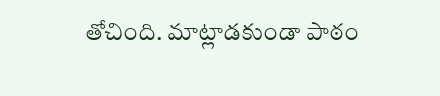తోచింది. మాట్లాడకుండా పాఠం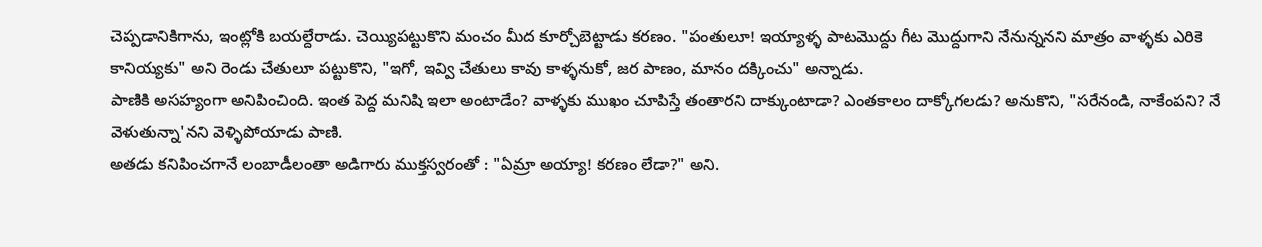చెప్పడానికిగాను, ఇంట్లోకి బయల్దేరాడు. చెయ్యిపట్టుకొని మంచం మీద కూర్చోబెట్టాడు కరణం. "పంతులూ! ఇయ్యాళ్ళ పాటమొద్దు గీట మొద్దుగాని నేనున్ననని మాత్రం వాళ్ళకు ఎరికె కానియ్యకు" అని రెండు చేతులూ పట్టుకొని, "ఇగో, ఇవ్వి చేతులు కావు కాళ్ళనుకో, జర పాణం, మానం దక్కించు" అన్నాడు.
పాణికి అసహ్యంగా అనిపించింది. ఇంత పెద్ద మనిషి ఇలా అంటాడేం? వాళ్ళకు ముఖం చూపిస్తే తంతారని దాక్కుంటాడా? ఎంతకాలం దాక్కోగలడు? అనుకొని, "సరేనండి, నాకేంపని? నే వెళుతున్నా'నని వెళ్ళిపోయాడు పాణి.
అతడు కనిపించగానే లంబాడీలంతా అడిగారు ముక్తస్వరంతో : "ఏమ్రా అయ్యా! కరణం లేడా?" అని.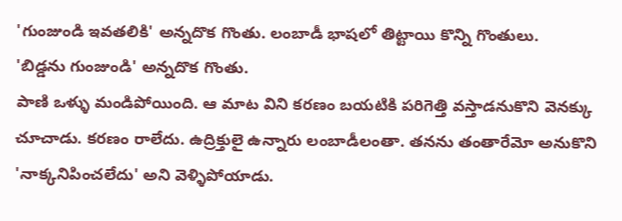'గుంజుండి ఇవతలికి' అన్నదొక గొంతు. లంబాడీ భాషలో తిట్టాయి కొన్ని గొంతులు.
'బిడ్డను గుంజుండి' అన్నదొక గొంతు.
పాణి ఒళ్ళు మండిపోయింది. ఆ మాట విని కరణం బయటికి పరిగెత్తి వస్తాడనుకొని వెనక్కు చూచాడు. కరణం రాలేదు. ఉద్రిక్తులై ఉన్నారు లంబాడీలంతా. తనను తంతారేమో అనుకొని 'నాక్కనిపించలేదు' అని వెళ్ళిపోయాడు.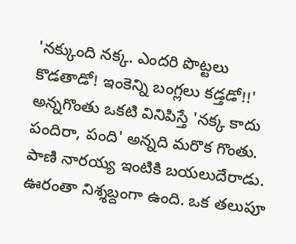'నక్కుంది నక్క. ఎందరి పొట్టలు కొడతాడో! ఇంకెన్ని బంగ్లలు కడ్తడో!!' అన్నగొంతు ఒకటి వినిపిస్తే 'నక్క కాదు పందిరా, పంది' అన్నది మరొక గొంతు.
పాణి నారయ్య ఇంటికి బయలుదేరాడు. ఊరంతా నిశ్శబ్దంగా ఉంది. ఒక తలుపూ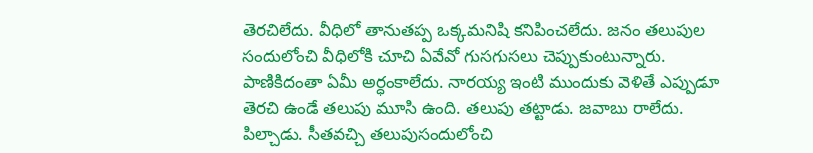తెరచిలేదు. వీధిలో తానుతప్ప ఒక్కమనిషి కనిపించలేదు. జనం తలుపుల సందులోంచి వీధిలోకి చూచి ఏవేవో గుసగుసలు చెప్పుకుంటున్నారు. పాణికిదంతా ఏమీ అర్ధంకాలేదు. నారయ్య ఇంటి ముందుకు వెళితే ఎప్పుడూ తెరచి ఉండే తలుపు మూసి ఉంది. తలుపు తట్టాడు. జవాబు రాలేదు. పిల్చాడు. సీతవచ్చి తలుపుసందులోంచి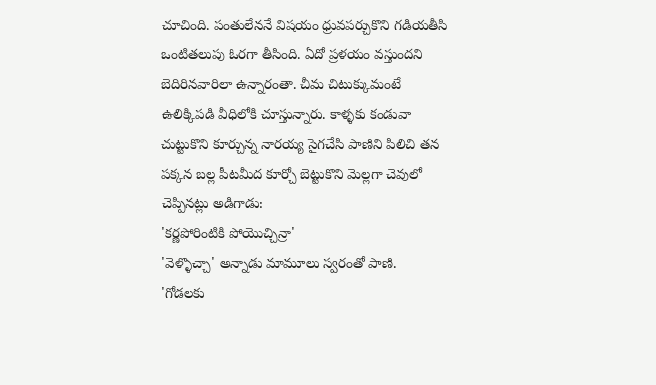చూచింది. పంతులేననే విషయం ధ్రువపర్చుకొని గడియతీసి ఒంటితలుపు ఓరగా తీసింది. ఏదో ప్రళయం వస్తుందని బెదిరినవారిలా ఉన్నారంతా. చీమ చిటుక్కుమంటే ఉలిక్కిపడి వీధిలోకి చూస్తున్నారు. కాళ్ళకు కండువా చుట్టుకొని కూర్చున్న నారయ్య సైగచేసి పాణిని పిలిచి తన పక్కన బల్ల పీటమీద కూర్చో బెట్టుకొని మెల్లగా చెవులో చెప్పినట్లు అడిగాడు:
'కర్ణపోరింటికి పోయొచ్చిన్రా'
'వెళ్ళొచ్చా' అన్నాడు మామూలు స్వరంతో పాణి.
'గోడలకు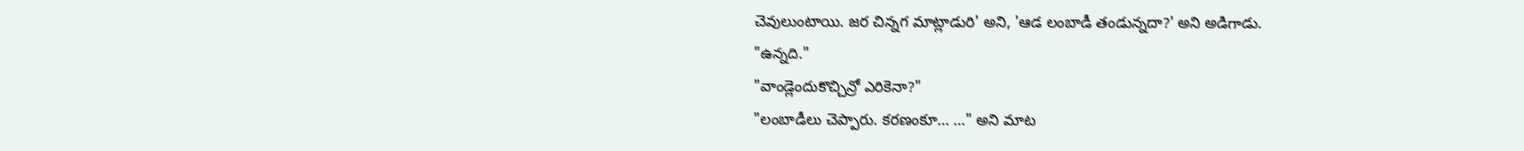చెవులుంటాయి. జర చిన్నగ మాట్లాడురి' అని, 'ఆడ లంబాడీ తండున్నదా?' అని అడిగాడు.
"ఉన్నది."
"వాండ్లెందుకొచ్చిన్రో ఎరికెనా?"
"లంబాడీలు చెప్పారు. కరణంకూ... ..." అని మాట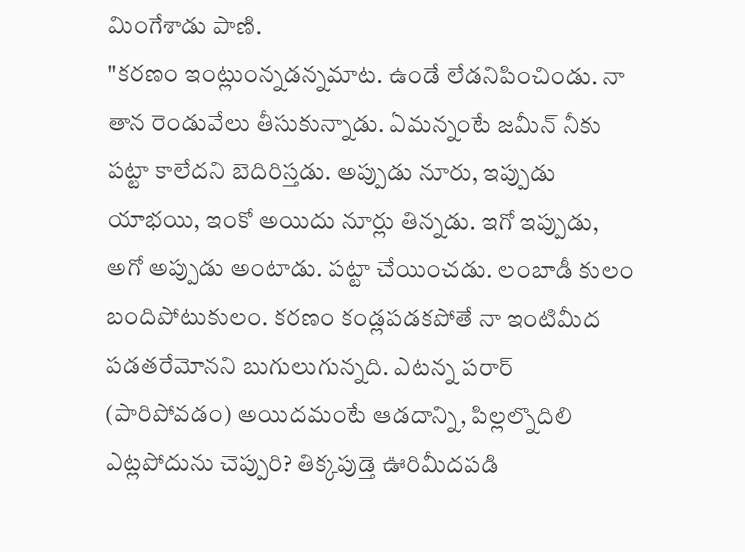మింగేశాడు పాణి.
"కరణం ఇంట్లుంన్నడన్నమాట. ఉండే లేడనిపించిండు. నా తాన రెండువేలు తీసుకున్నాడు. ఏమన్నంటే జమీన్ నీకు పట్టా కాలేదని బెదిరిస్తడు. అప్పుడు నూరు, ఇప్పుడు యాభయి, ఇంకో అయిదు నూర్లు తిన్నడు. ఇగో ఇప్పుడు, అగో అప్పుడు అంటాడు. పట్టా చేయించడు. లంబాడీ కులం బందిపోటుకులం. కరణం కండ్లపడకపోతే నా ఇంటిమీద పడతరేమోనని బుగులుగున్నది. ఎటన్న పరార్ (పారిపోవడం) అయిదమంటే ఆడదాన్ని, పిల్లల్నొదిలి ఎట్లపోదును చెప్పురి? తిక్కపుడ్తె ఊరిమీదపడి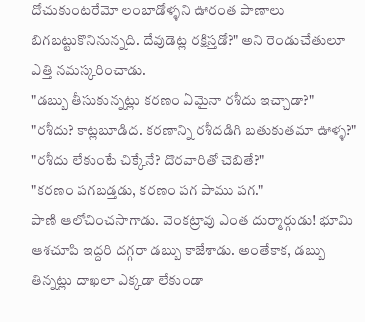దోచుకుంటరేమో లంబాడోళ్ళని ఊరంత పాణాలు బిగబట్టుకొనినున్నది. దేవుడెట్ల రక్షిస్తడో?" అని రెండుచేతులూ ఎత్తి నమస్కరించాడు.
"డబ్బు తీసుకున్నట్లు కరణం ఏమైనా రశీదు ఇచ్చాడా?"
"రశీదు? కాట్లబూడిద. కరణాన్ని రశీదడిగి బతుకుతమా ఊళ్ళ?"
"రశీదు లేకుంటే చిక్కేనే? దొరవారితో చెబితే?"
"కరణం పగబడ్తడు, కరణం పగ పాము పగ."
పాణి ఆలోచించసాగాడు. వెంకట్రావు ఎంత దుర్మార్గుడు! భూమి ఆశచూపి ఇద్దరి దగ్గరా డబ్బు కాజేశాడు. అంతేకాక, డబ్బు తిన్నట్లు దాఖలా ఎక్కడా లేకుండా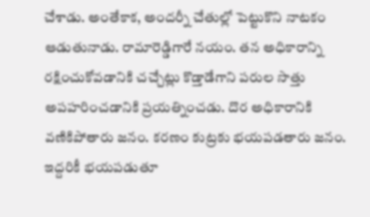చేశాడు. అంతేకాక, అందర్నీ చేతుల్లో పెట్టుకొని నాటకం ఆడుతునాడు. రామారెడ్డిగారే నయం. తన అధికారాన్ని రక్షించుకోవడానికి చచ్చేట్లు కొడ్తాడేగాని పరుల సొత్తు అపహరించడానికి ప్రయత్నించడు. దొర అధికారానికి వణికిపోతారు జనం. కరణం కుట్రకు భయపడతారు జనం. ఇద్దరికీ భయపడుతూ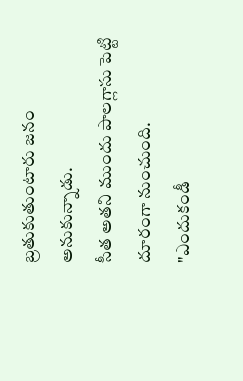బ్రతుకుతుంటారు జనం అనుకున్నాడు.
సీత అతని ముందు పాలగ్లాసు పెట్టి దూరంగా నుంచుంది.
"ఎందుకండీ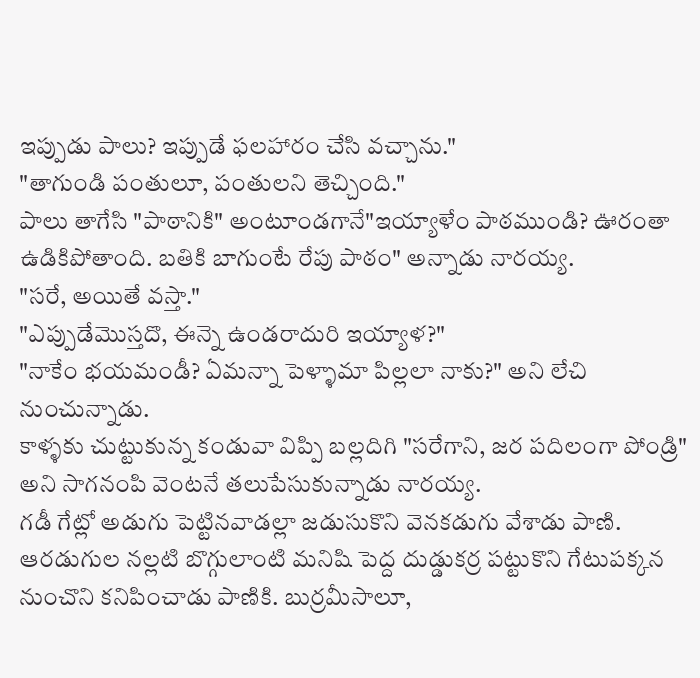ఇప్పుడు పాలు? ఇప్పుడే ఫలహారం చేసి వచ్చాను."
"తాగుండి పంతులూ, పంతులని తెచ్చింది."
పాలు తాగేసి "పాఠానికి" అంటూండగానే"ఇయ్యాళేం పాఠముండి? ఊరంతా ఉడికిపోతాంది. బతికి బాగుంటే రేపు పాఠం" అన్నాడు నారయ్య.
"సరే, అయితే వస్తా."
"ఎప్పుడేమొస్తదొ, ఈన్నె ఉండరాదురి ఇయ్యాళ?"
"నాకేం భయమండీ? ఏమన్నా పెళ్ళామా పిల్లలా నాకు?" అని లేచి నుంచున్నాడు.
కాళ్ళకు చుట్టుకున్న కండువా విప్పి బల్లదిగి "సరేగాని, జర పదిలంగా పోండ్రి" అని సాగనంపి వెంటనే తలుపేసుకున్నాడు నారయ్య.
గడీ గేట్లో అడుగు పెట్టినవాడల్లా జడుసుకొని వెనకడుగు వేశాడు పాణి.
ఆరడుగుల నల్లటి బొగ్గులాంటి మనిషి పెద్ద దుడ్డుకర్ర పట్టుకొని గేటుపక్కన నుంచొని కనిపించాడు పాణికి. బుర్రమీసాలూ,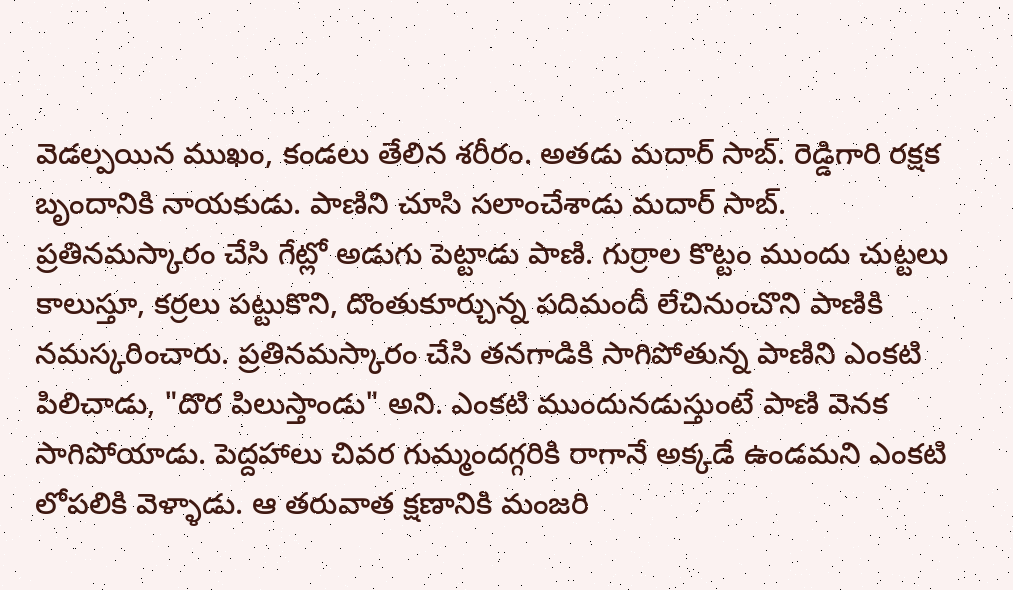వెడల్పయిన ముఖం, కండలు తేలిన శరీరం. అతడు మదార్ సాబ్. రెడ్డిగారి రక్షక బృందానికి నాయకుడు. పాణిని చూసి సలాంచేశాడు మదార్ సాబ్. ప్రతినమస్కారం చేసి గేట్లో అడుగు పెట్టాడు పాణి. గుర్రాల కొట్టం ముందు చుట్టలు కాలుస్తూ, కర్రలు పట్టుకొని, దొంతుకూర్చున్న పదిమందీ లేచినుంచొని పాణికి నమస్కరించారు. ప్రతినమస్కారం చేసి తనగాడికి సాగిపోతున్న పాణిని ఎంకటి పిలిచాడు, "దొర పిలుస్తాండు" అని. ఎంకటి ముందునడుస్తుంటే పాణి వెనక సాగిపోయాడు. పెద్దహాలు చివర గుమ్మందగ్గరికి రాగానే అక్కడే ఉండమని ఎంకటి లోపలికి వెళ్ళాడు. ఆ తరువాత క్షణానికి మంజరి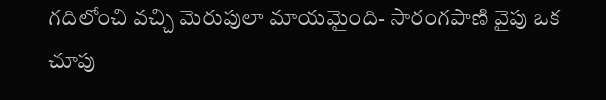గదిలోంచి వచ్చి మెరుపులా మాయమైంది- సారంగపాణి వైపు ఒక చూపు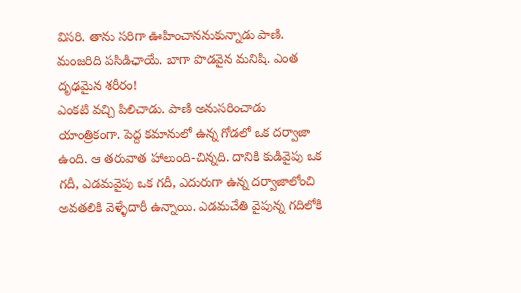విసరి. తాను సరిగా ఊహించాననుకున్నాడు పాణి. మంజరిది పసిడిఛాయే. బాగా పొడవైన మనిషి. ఎంత దృఢమైన శరీరం!
ఎంకటి వచ్చి పిలిచాడు. పాణి అనుసరించాడు యాంత్రికంగా. పెద్ద కమానులో ఉన్న గోడలో ఒక దర్వాజా ఉంది. ఆ తరువాత హాలుంది-చిన్నది. దానికి కుడివైపు ఒక గదీ, ఎడమవైపు ఒక గదీ, ఎదురుగా ఉన్న దర్వాజాలోంచి అవతలికి వెళ్ళేదారీ ఉన్నాయి. ఎడమచేతి వైపున్న గదిలోకి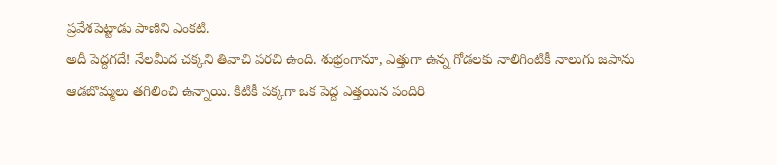ప్రవేశపెట్టాడు పాణిని ఎంకటి.
అదీ పెద్దగదే! నేలమీద చక్కని తివాచి పరచి ఉంది. శుభ్రంగానూ, ఎత్తుగా ఉన్న గోడలకు నాలిగింటికీ నాలుగు జపాను ఆడబొమ్మలు తగిలించి ఉన్నాయి. కిటికీ పక్కగా ఒక పెద్ద ఎత్తయిన పందిరి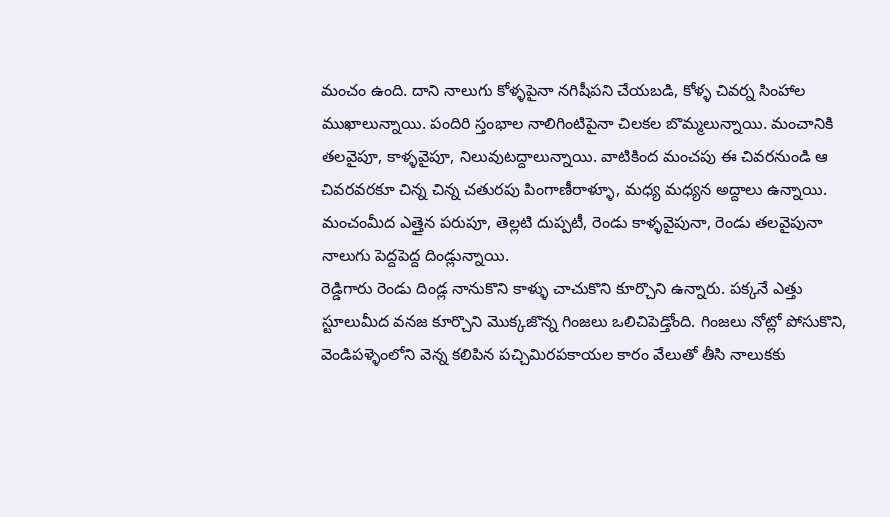మంచం ఉంది. దాని నాలుగు కోళ్ళపైనా నగిషీపని చేయబడి, కోళ్ళ చివర్న సింహాల ముఖాలున్నాయి. పందిరి స్తంభాల నాలిగింటిపైనా చిలకల బొమ్మలున్నాయి. మంచానికి తలవైపూ, కాళ్ళవైపూ, నిలువుటద్దాలున్నాయి. వాటికింద మంచపు ఈ చివరనుండి ఆ చివరవరకూ చిన్న చిన్న చతురపు పింగాణీరాళ్ళూ, మధ్య మధ్యన అద్దాలు ఉన్నాయి. మంచంమీద ఎత్తైన పరుపూ, తెల్లటి దుప్పటీ, రెండు కాళ్ళవైపునా, రెండు తలవైపునా నాలుగు పెద్దపెద్ద దిండ్లున్నాయి.
రెడ్డిగారు రెండు దిండ్ల నానుకొని కాళ్ళు చాచుకొని కూర్చొని ఉన్నారు. పక్కనే ఎత్తు స్టూలుమీద వనజ కూర్చొని మొక్కజొన్న గింజలు ఒలిచిపెడ్తోంది. గింజలు నోట్లో పోసుకొని, వెండిపళ్ళెంలోని వెన్న కలిపిన పచ్చిమిరపకాయల కారం వేలుతో తీసి నాలుకకు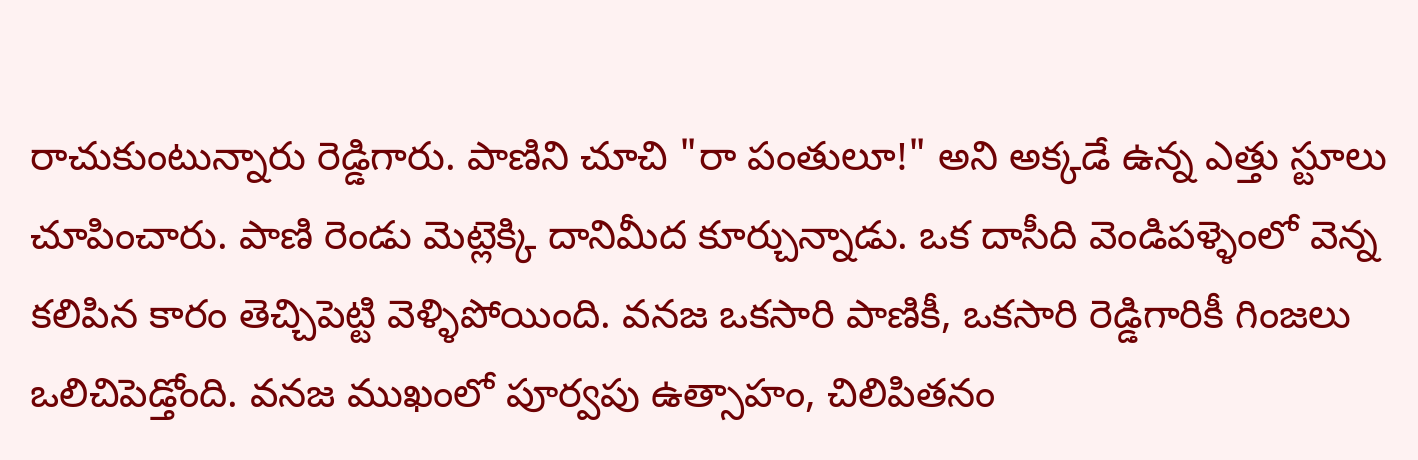రాచుకుంటున్నారు రెడ్డిగారు. పాణిని చూచి "రా పంతులూ!" అని అక్కడే ఉన్న ఎత్తు స్టూలు చూపించారు. పాణి రెండు మెట్లెక్కి దానిమీద కూర్చున్నాడు. ఒక దాసీది వెండిపళ్ళెంలో వెన్న కలిపిన కారం తెచ్చిపెట్టి వెళ్ళిపోయింది. వనజ ఒకసారి పాణికీ, ఒకసారి రెడ్డిగారికీ గింజలు ఒలిచిపెడ్తోంది. వనజ ముఖంలో పూర్వపు ఉత్సాహం, చిలిపితనం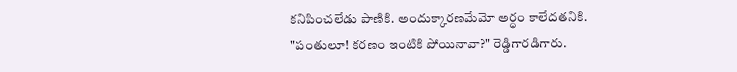కనిపించలేడు పాణికి. అందుక్కారణమేమో అర్ధం కాలేదతనికి.
"పంతులూ! కరణం ఇంటికి పోయినావా?" రెడ్డిగారడిగారు.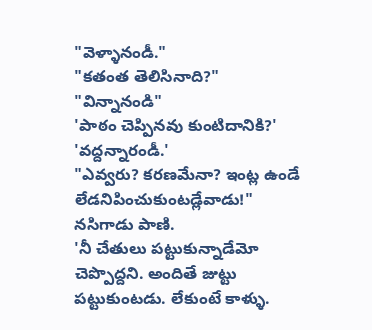"వెళ్ళానండీ."
"కతంత తెలిసినాది?"
"విన్నానండి"
'పాఠం చెప్పినవు కుంటిదానికి?'
'వద్దన్నారండీ.'
"ఎవ్వరు? కరణమేనా? ఇంట్ల ఉండే లేడనిపించుకుంటడ్లేవాడు!"
నసిగాడు పాణి.
'నీ చేతులు పట్టుకున్నాడేమో చెప్పొద్దని. అందితే జుట్టు పట్టుకుంటడు. లేకుంటే కాళ్ళు.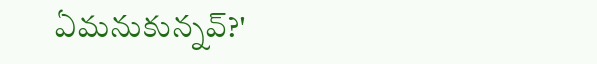ఏమనుకున్నవ్?'